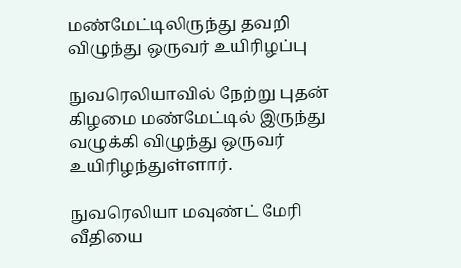மண்மேட்டிலிருந்து தவறி விழுந்து ஒருவர் உயிரிழப்பு

நுவரெலியாவில் நேற்று புதன் கிழமை மண்மேட்டில் இருந்து வழுக்கி விழுந்து ஒருவர் உயிரிழந்துள்ளார்.

நுவரெலியா மவுண்ட் மேரி வீதியை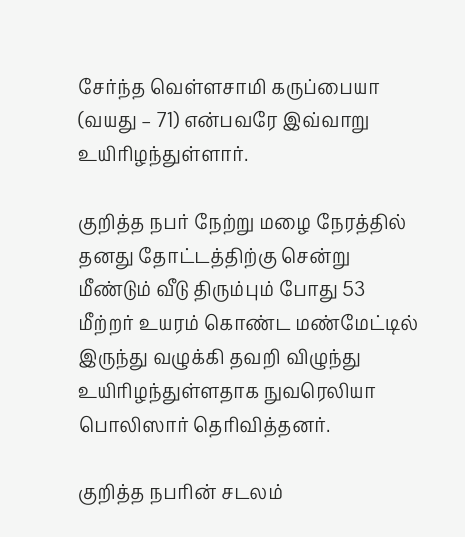சேர்ந்த வெள்ளசாமி கருப்பையா (வயது – 71) என்பவரே இவ்வாறு உயிரிழந்துள்ளார்.

குறித்த நபர் நேற்று மழை நேரத்தில் தனது தோட்டத்திற்கு சென்று மீண்டும் வீடு திரும்பும் போது 53 மீற்றர் உயரம் கொண்ட மண்மேட்டில் இருந்து வழுக்கி தவறி விழுந்து உயிரிழந்துள்ளதாக நுவரெலியா பொலிஸார் தெரிவித்தனர்.

குறித்த நபரின் சடலம்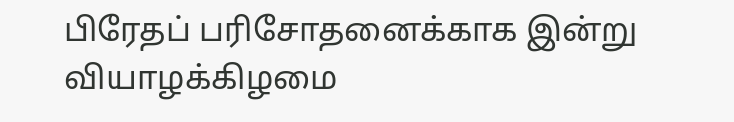பிரேதப் பரிசோதனைக்காக இன்று வியாழக்கிழமை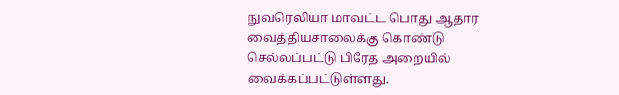நுவரெலியா மாவட்ட பொது ஆதார வைத்தியசாலைக்கு கொண்டு செல்லப்பட்டு பிரேத அறையில் வைக்கப்பட்டுள்ளது.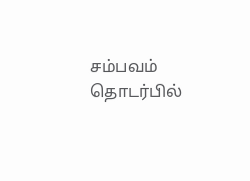சம்பவம் தொடர்பில்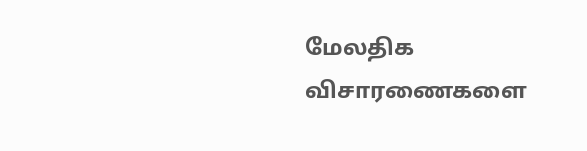மேலதிக விசாரணைகளை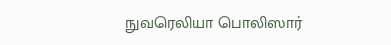நுவரெலியா பொலிஸார்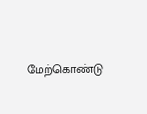மேற்கொண்டு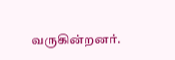வருகின்றனர்.